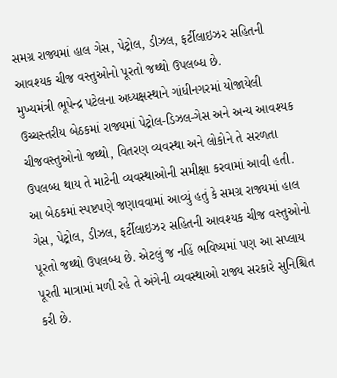સમગ્ર રાજ્યમાં હાલ ગેસ, પેટ્રોલ, ડીઝલ, ફર્ટીલાઇઝર સહિતની આવશ્યક ચીજ વસ્તુઓનો પૂરતો જથ્થો ઉપલબ્ધ છે.
મુખ્યમંત્રી ભૂપેન્દ્ર પટેલના અધ્યક્ષસ્થાને ગાંધીનગરમાં યોજાયેલી ઉચ્ચસ્તરીય બેઠકમાં રાજ્યમાં પેટ્રોલ-ડિઝલ-ગેસ અને અન્ય આવશ્યક ચીજવસ્તુઓનો જથ્થો, વિતરણ વ્યવસ્થા અને લોકોને તે સરળતા ઉપલબ્ધ થાય તે માટેની વ્યવસ્થાઓની સમીક્ષા કરવામાં આવી હતી. આ બેઠકમાં સ્પષ્ટપણે જણાવવામાં આવ્યું હતું કે સમગ્ર રાજ્યમાં હાલ ગેસ, પેટ્રોલ, ડીઝલ, ફર્ટીલાઇઝર સહિતની આવશ્યક ચીજ વસ્તુઓનો પૂરતો જથ્થો ઉપલબ્ધ છે. એટલું જ નહિં ભવિષ્યમાં પણ આ સપ્લાય પૂરતી માત્રામાં મળી રહે તે અંગેની વ્યવસ્થાઓ રાજ્ય સરકારે સુનિશ્ચિત કરી છે.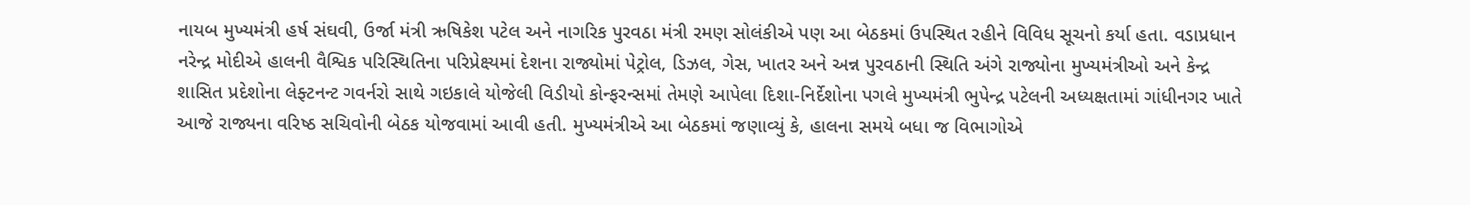નાયબ મુખ્યમંત્રી હર્ષ સંઘવી, ઉર્જા મંત્રી ઋષિકેશ પટેલ અને નાગરિક પુરવઠા મંત્રી રમણ સોલંકીએ પણ આ બેઠકમાં ઉપસ્થિત રહીને વિવિધ સૂચનો કર્યા હતા. વડાપ્રધાન નરેન્દ્ર મોદીએ હાલની વૈશ્વિક પરિસ્થિતિના પરિપ્રેક્ષ્યમાં દેશના રાજ્યોમાં પેટ્રોલ, ડિઝલ, ગેસ, ખાતર અને અન્ન પુરવઠાની સ્થિતિ અંગે રાજ્યોના મુખ્યમંત્રીઓ અને કેન્દ્ર શાસિત પ્રદેશોના લેફ્ટનન્ટ ગવર્નરો સાથે ગઇકાલે યોજેલી વિડીયો કોન્ફરન્સમાં તેમણે આપેલા દિશા-નિર્દેશોના પગલે મુખ્યમંત્રી ભુપેન્દ્ર પટેલની અધ્યક્ષતામાં ગાંધીનગર ખાતે આજે રાજ્યના વરિષ્ઠ સચિવોની બેઠક યોજવામાં આવી હતી. મુખ્યમંત્રીએ આ બેઠકમાં જણાવ્યું કે, હાલના સમયે બધા જ વિભાગોએ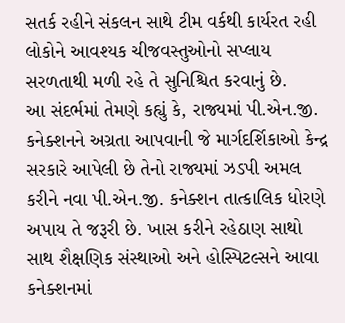સતર્ક રહીને સંકલન સાથે ટીમ વર્કથી કાર્યરત રહી લોકોને આવશ્યક ચીજવસ્તુઓનો સપ્લાય સરળતાથી મળી રહે તે સુનિશ્ચિત કરવાનું છે.
આ સંદર્ભમાં તેમણે કહ્યું કે, રાજ્યમાં પી.એન.જી. કનેક્શનને અગ્રતા આપવાની જે માર્ગદર્શિકાઓ કેન્દ્ર સરકારે આપેલી છે તેનો રાજ્યમાં ઝડપી અમલ કરીને નવા પી.એન.જી. કનેક્શન તાત્કાલિક ધોરણે અપાય તે જરૂરી છે. ખાસ કરીને રહેઠાણ સાથો સાથ શૈક્ષણિક સંસ્થાઓ અને હોસ્પિટલ્સને આવા કનેક્શનમાં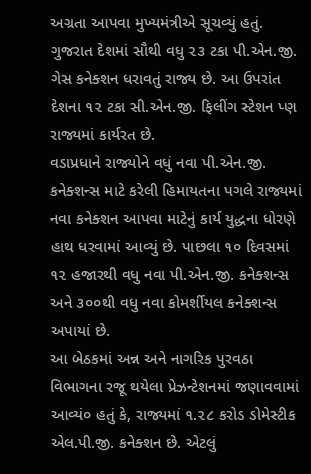અગ્રતા આપવા મુખ્યમંત્રીએ સૂચવ્યું હતું.
ગુજરાત દેશમાં સૌથી વધુ ૨૩ ટકા પી.એન.જી. ગેસ કનેક્શન ધરાવતું રાજ્ય છે. આ ઉપરાંત દેશના ૧૨ ટકા સી.એન.જી. ફિલીંગ સ્ટેશન પ્ણ રાજ્યમાં કાર્યરત છે.
વડાપ્રધાને રાજ્યોને વધું નવા પી.એન.જી. કનેક્શન્સ માટે કરેલી હિમાયતના પગલે રાજ્યમાં નવા કનેક્શન આપવા માટેનું કાર્ય યુદ્ધના ધોરણે હાથ ધરવામાં આવ્યું છે. પાછલા ૧૦ દિવસમાં ૧૨ હજારથી વધુ નવા પી.એન.જી. કનેક્શન્સ અને ૩૦૦થી વધુ નવા કોમર્શીયલ કનેક્શન્સ અપાયાં છે.
આ બેઠકમાં અન્ન અને નાગરિક પુરવઠા વિભાગના રજૂ થયેલા પ્રેઝન્ટેશનમાં જણાવવામાં આવ્યં૦ હતું કે, રાજ્યમાં ૧.૨૮ કરોડ ડોમેસ્ટીક એલ.પી.જી. કનેક્શન છે. એટલું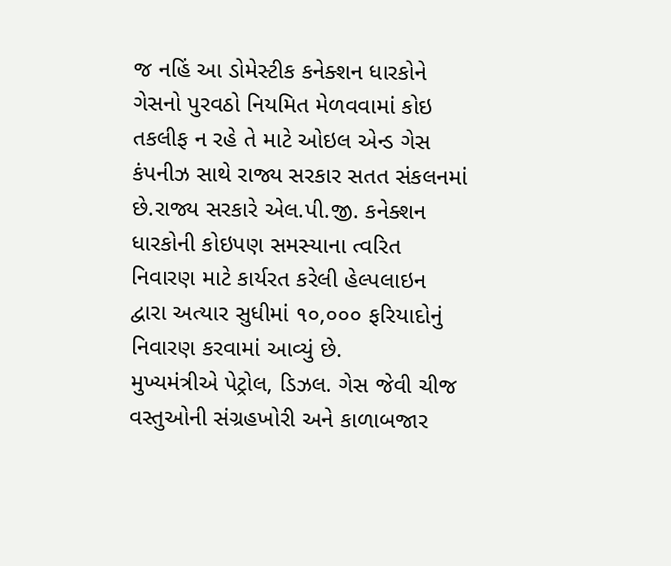જ નહિં આ ડોમેસ્ટીક કનેક્શન ધારકોને ગેસનો પુરવઠો નિયમિત મેળવવામાં કોઇ તકલીફ ન રહે તે માટે ઓઇલ એન્ડ ગેસ કંપનીઝ સાથે રાજ્ય સરકાર સતત સંકલનમાં છે.રાજ્ય સરકારે એલ.પી.જી. કનેક્શન ધારકોની કોઇપણ સમસ્યાના ત્વરિત નિવારણ માટે કાર્યરત કરેલી હેલ્પલાઇન દ્વારા અત્યાર સુધીમાં ૧૦,૦૦૦ ફરિયાદોનું નિવારણ કરવામાં આવ્યું છે.
મુખ્યમંત્રીએ પેટ્રોલ, ડિઝલ. ગેસ જેવી ચીજ વસ્તુઓની સંગ્રહખોરી અને કાળાબજાર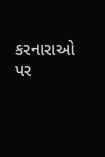કરનારાઓ પર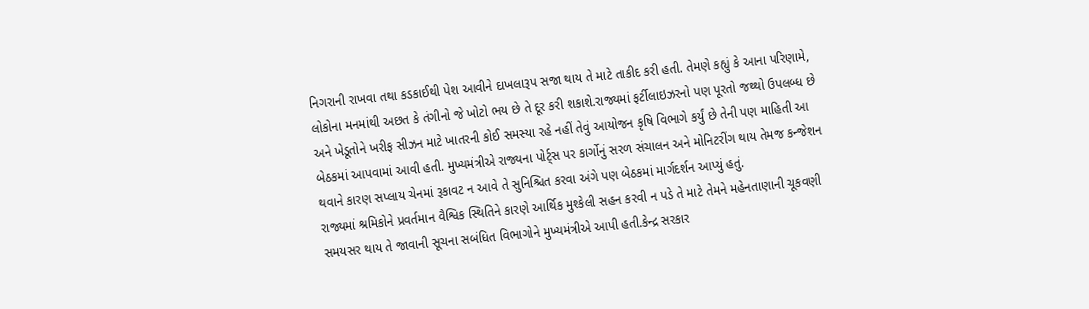નિગરાની રાખવા તથા કડકાઈથી પેશ આવીને દાખલારૂપ સજા થાય તે માટે તાકીદ કરી હતી. તેમણે કહ્યું કે આના પરિણામે, લોકોના મનમાંથી અછત કે તંગીનો જે ખોટો ભય છે તે દૂર કરી શકાશે.રાજ્યમાં ફર્ટીલાઇઝરનો પણ પૂરતો જથ્થો ઉપલબ્ધ છે અને ખેડૂતોને ખરીફ સીઝન માટે ખાતરની કોઈ સમસ્યા રહે નહીં તેવું આયોજન કૃષિ વિભાગે કર્યું છે તેની પણ માહિતી આ બેઠકમાં આપવામાં આવી હતી. મુખ્યમંત્રીએ રાજ્યના પોર્ટ્સ પર કાર્ગોનું સરળ સંચાલન અને મોનિટરીંગ થાય તેમજ કન્જેશન થવાને કારણ સપ્લાય ચેનમાં રૂકાવટ ન આવે તે સુનિશ્ચિત કરવા અંગે પણ બેઠકમાં માર્ગદર્શન આપ્યું હતું.
રાજ્યમાં શ્રમિકોને પ્રવર્તમાન વૈશ્વિક સ્થિતિને કારણે આર્થિક મુશ્કેલી સહન કરવી ન પડે તે માટે તેમને મહેનતાણાની ચૂકવણી સમયસર થાય તે જાવાની સૂચના સબંધિત વિભાગોને મુખ્યમંત્રીએ આપી હતી.કેન્દ્ર સરકાર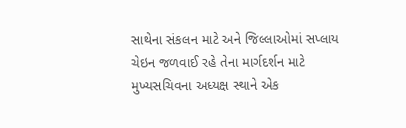સાથેના સંકલન માટે અને જિલ્લાઓમાં સપ્લાય ચેઇન જળવાઈ રહે તેના માર્ગદર્શન માટે મુખ્યસચિવના અધ્યક્ષ સ્થાને એક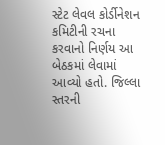સ્ટેટ લેવલ કોર્ડીનેશન કમિટીની રચના કરવાનો નિર્ણય આ બેઠકમાં લેવામાં આવ્યો હતો. જિલ્લા સ્તરની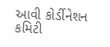આવી કોર્ડીનેશન કમિટી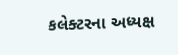કલેક્ટરના અધ્યક્ષ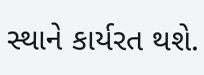સ્થાને કાર્યરત થશે.